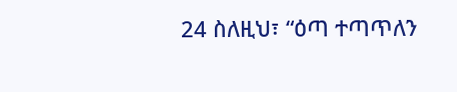24 ስለዚህ፣ “ዕጣ ተጣጥለን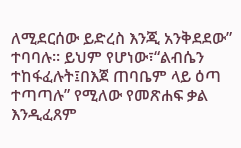ለሚደርሰው ይድረስ እንጂ አንቅደደው” ተባባሉ። ይህም የሆነው፣“ልብሴን ተከፋፈሉት፤በእጀ ጠባቤም ላይ ዕጣ ተጣጣሉ” የሚለው የመጽሐፍ ቃል እንዲፈጸም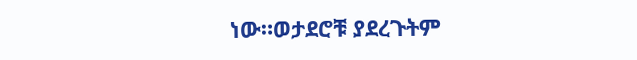ነው።ወታደሮቹ ያደረጉትም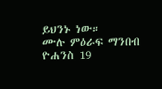ይህንኑ ነው።
ሙሉ ምዕራፍ ማንበብ ዮሐንስ 19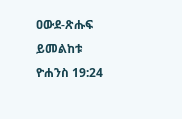ዐውደ-ጽሑፍ ይመልከቱ ዮሐንስ 19:24